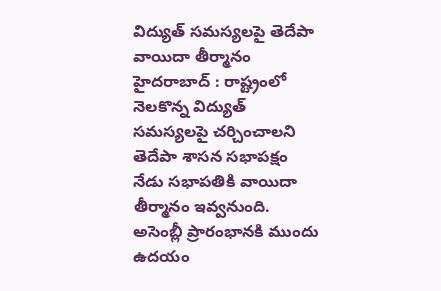విద్యుత్ సమస్యలపై తెదేపా వాయిదా తీర్మానం
హైదరాబాద్ : రాష్ట్రంలో నెలకొన్న విద్యుత్ సమస్యలపై చర్చించాలని తెదేపా శాసన సభాపక్షం నేడు సభాపతికి వాయిదా తీర్మానం ఇవ్వనుంది. అసెంబ్లీ ప్రారంభానకి ముందు ఉదయం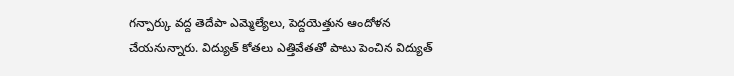గన్పార్కు వద్ద తెదేపా ఎమ్మెల్యేలు, పెద్దయెత్తున ఆందోళన చేయనున్నారు. విద్యుత్ కోతలు ఎత్తివేతతో పాటు పెంచిన విద్యుత్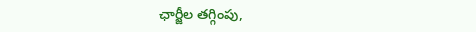ఛార్జీల తగ్గింపు,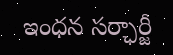ఇంధన సర్ఛార్జీ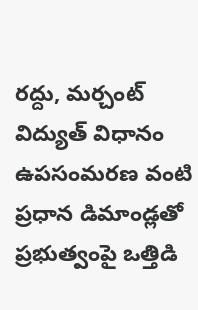రద్దు, మర్చంట్ విద్యుత్ విధానం ఉపసంమరణ వంటి ప్రధాన డిమాండ్లతో ప్రభుత్వంపై ఒత్తిడి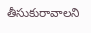తీసుకురావాలని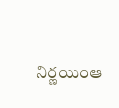నిర్ణయింఆ